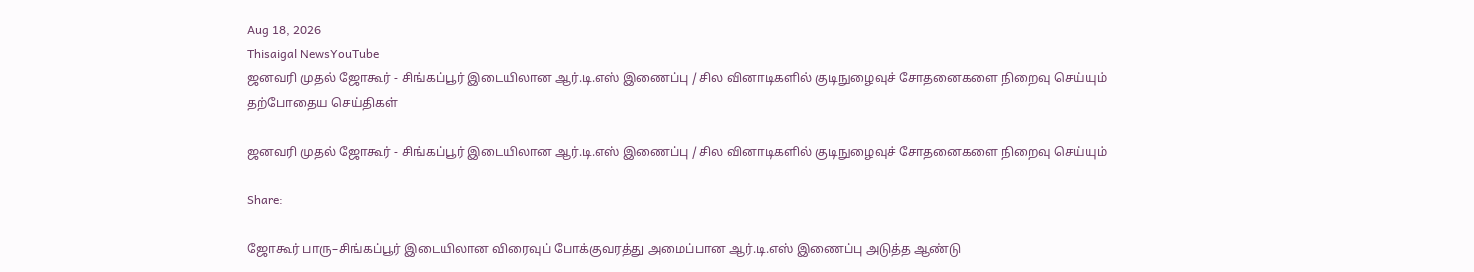Aug 18, 2026
Thisaigal NewsYouTube
ஜனவரி முதல் ஜோகூர் - சிங்கப்பூர் இடையிலான ஆர்.டி.எஸ் இணைப்பு / சில வினாடிகளில் குடிநுழைவுச் சோதனைகளை நிறைவு செய்யும்
தற்போதைய செய்திகள்

ஜனவரி முதல் ஜோகூர் - சிங்கப்பூர் இடையிலான ஆர்.டி.எஸ் இணைப்பு / சில வினாடிகளில் குடிநுழைவுச் சோதனைகளை நிறைவு செய்யும்

Share:

ஜோகூர் பாரு–சிங்கப்பூர் இடையிலான விரைவுப் போக்குவரத்து அமைப்பான ஆர்.டி.எஸ் இணைப்பு அடுத்த ஆண்டு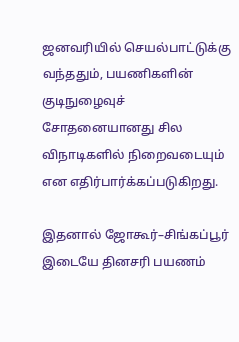ஜனவரியில் செயல்பாட்டுக்கு வந்ததும், பயணிகளின் குடிநுழைவுச் சோதனையானது சில விநாடிகளில் நிறைவடையும் என எதிர்பார்க்கப்படுகிறது.

இதனால் ஜோகூர்–சிங்கப்பூர் இடையே தினசரி பயணம்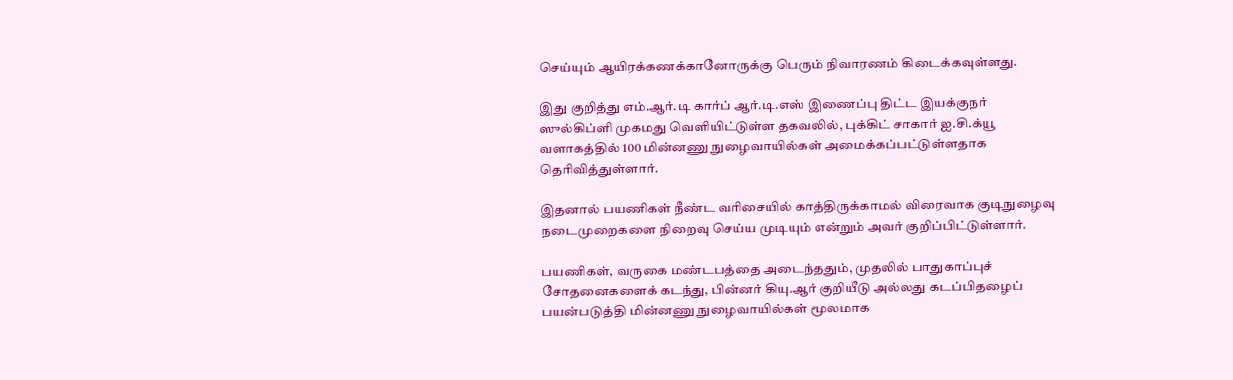செய்யும் ஆயிரக்கணக்கானோருக்கு பெரும் நிவாரணம் கிடைக்கவுள்ளது.

இது குறித்து எம்.ஆர்.டி கார்ப் ஆர்.டி.எஸ் இணைப்பு திட்ட இயக்குநர் ஸுல்கிப்ளி முகமது வெளியிட்டுள்ள தகவலில், புக்கிட் சாகார் ஐ.சி.க்யூ வளாகத்தில் 100 மின்னணு நுழைவாயில்கள் அமைக்கப்பட்டுள்ளதாக தெரிவித்துள்ளார்.

இதனால் பயணிகள் நீண்ட வரிசையில் காத்திருக்காமல் விரைவாக குடிநுழைவு நடைமுறைகளை நிறைவு செய்ய முடியும் என்றும் அவர் குறிப்பிட்டுள்ளார்.

பயணிகள், வருகை மண்டபத்தை அடைந்ததும், முதலில் பாதுகாப்புச் சோதனைகளைக் கடந்து, பின்னர் கியு.ஆர் குறியீடு அல்லது கடப்பிதழைப் பயன்படுத்தி மின்னணு நுழைவாயில்கள் மூலமாக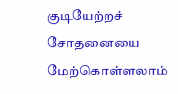குடியேற்றச் சோதனையை மேற்கொள்ளலாம்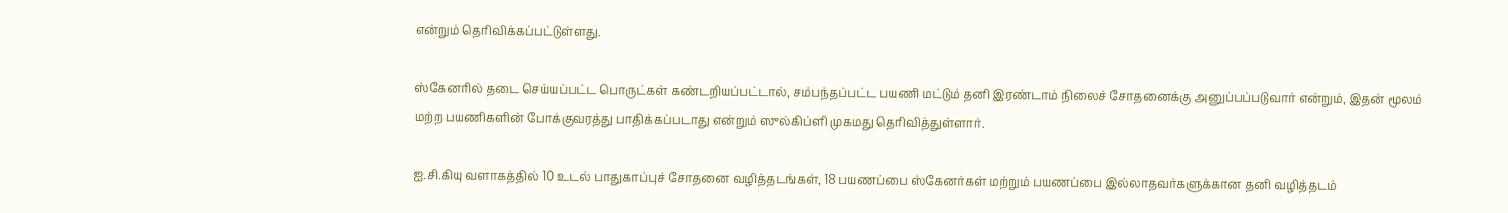என்றும் தெரிவிக்கப்பட்டுள்ளது.

ஸ்கேனரில் தடை செய்யப்பட்ட பொருட்கள் கண்டறியப்பட்டால், சம்பந்தப்பட்ட பயணி மட்டும் தனி இரண்டாம் நிலைச் சோதனைக்கு அனுப்பப்படுவார் என்றும், இதன் மூலம் மற்ற பயணிகளின் போக்குவரத்து பாதிக்கப்படாது என்றும் ஸுல்கிப்ளி முகமது தெரிவித்துள்ளார்.

ஐ.சி.கியு வளாகத்தில் 10 உடல் பாதுகாப்புச் சோதனை வழித்தடங்கள், 18 பயணப்பை ஸ்கேனர்கள் மற்றும் பயணப்பை இல்லாதவர்களுக்கான தனி வழித்தடம்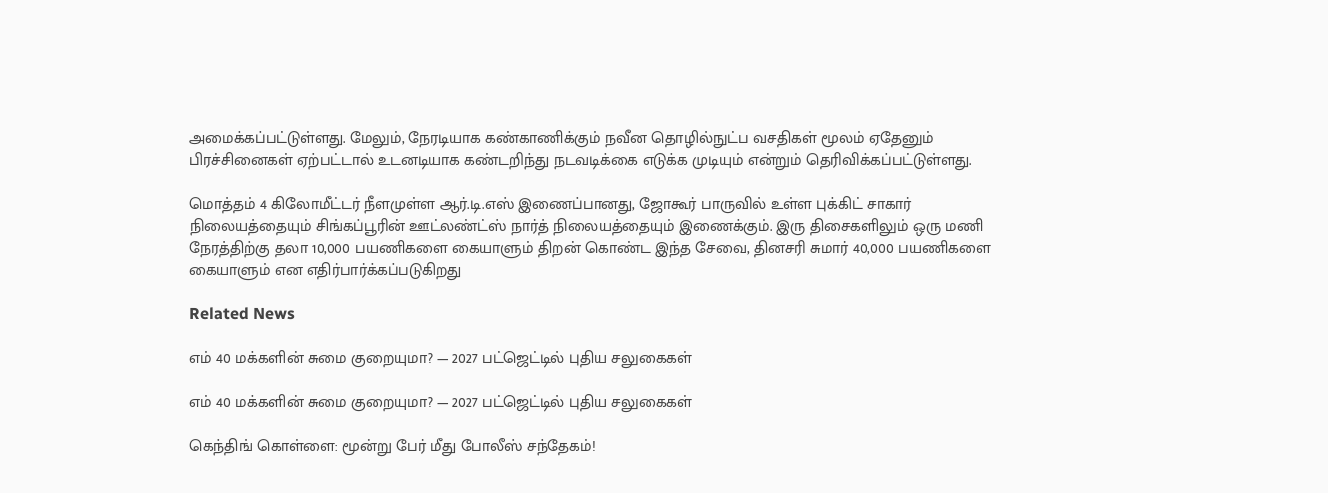அமைக்கப்பட்டுள்ளது. மேலும், நேரடியாக கண்காணிக்கும் நவீன தொழில்நுட்ப வசதிகள் மூலம் ஏதேனும் பிரச்சினைகள் ஏற்பட்டால் உடனடியாக கண்டறிந்து நடவடிக்கை எடுக்க முடியும் என்றும் தெரிவிக்கப்பட்டுள்ளது.

மொத்தம் 4 கிலோமீட்டர் நீளமுள்ள ஆர்.டி.எஸ் இணைப்பானது, ஜோகூர் பாருவில் உள்ள புக்கிட் சாகார் நிலையத்தையும் சிங்கப்பூரின் ஊட்லண்ட்ஸ் நார்த் நிலையத்தையும் இணைக்கும். இரு திசைகளிலும் ஒரு மணி நேரத்திற்கு தலா 10,000 பயணிகளை கையாளும் திறன் கொண்ட இந்த சேவை, தினசரி சுமார் 40,000 பயணிகளை கையாளும் என எதிர்பார்க்கப்படுகிறது

Related News

எம் 40 மக்களின் சுமை குறையுமா? — 2027 பட்ஜெட்டில் புதிய சலுகைகள்

எம் 40 மக்களின் சுமை குறையுமா? — 2027 பட்ஜெட்டில் புதிய சலுகைகள்

கெந்திங் கொள்ளை: மூன்று பேர் மீது போலீஸ் சந்தேகம்!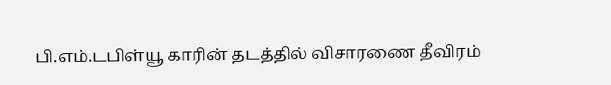பி.எம்.டபிள்யூ காரின் தடத்தில் விசாரணை தீவிரம்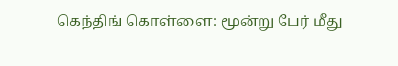கெந்திங் கொள்ளை: மூன்று பேர் மீது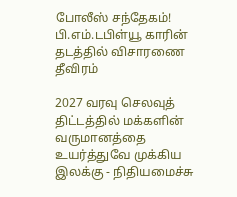போலீஸ் சந்தேகம்! பி.எம்.டபிள்யூ காரின் தடத்தில் விசாரணை தீவிரம்

2027 வரவு செலவுத் திட்டத்தில் மக்களின் வருமானத்தை உயர்த்துவே முக்கிய இலக்கு - நிதியமைச்சு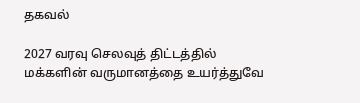தகவல்

2027 வரவு செலவுத் திட்டத்தில் மக்களின் வருமானத்தை உயர்த்துவே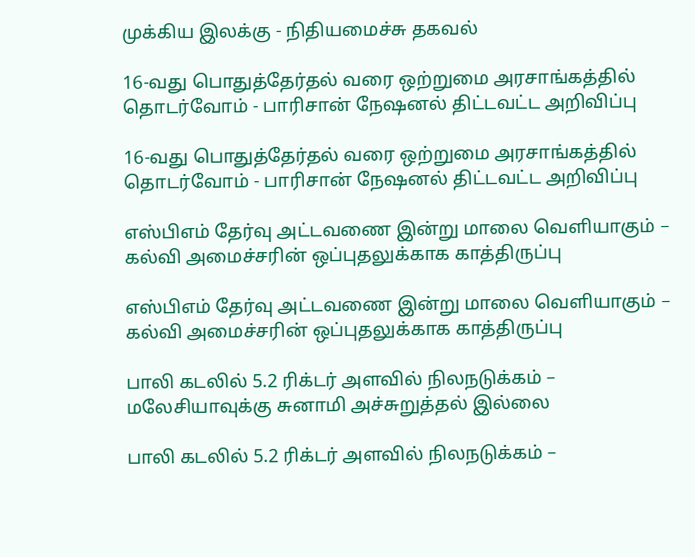முக்கிய இலக்கு - நிதியமைச்சு தகவல்

16-வது பொதுத்தேர்தல் வரை ஒற்றுமை அரசாங்கத்தில் தொடர்வோம் - பாரிசான் நேஷனல் திட்டவட்ட அறிவிப்பு

16-வது பொதுத்தேர்தல் வரை ஒற்றுமை அரசாங்கத்தில் தொடர்வோம் - பாரிசான் நேஷனல் திட்டவட்ட அறிவிப்பு

எஸ்பிஎம் தேர்வு அட்டவணை இன்று மாலை வெளியாகும் – கல்வி அமைச்சரின் ஒப்புதலுக்காக காத்திருப்பு

எஸ்பிஎம் தேர்வு அட்டவணை இன்று மாலை வெளியாகும் – கல்வி அமைச்சரின் ஒப்புதலுக்காக காத்திருப்பு

பாலி கடலில் 5.2 ரிக்டர் அளவில் நிலநடுக்கம் – மலேசியாவுக்கு சுனாமி அச்சுறுத்தல் இல்லை

பாலி கடலில் 5.2 ரிக்டர் அளவில் நிலநடுக்கம் –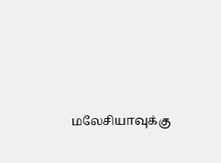மலேசியாவுக்கு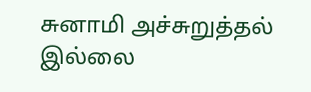சுனாமி அச்சுறுத்தல் இல்லை